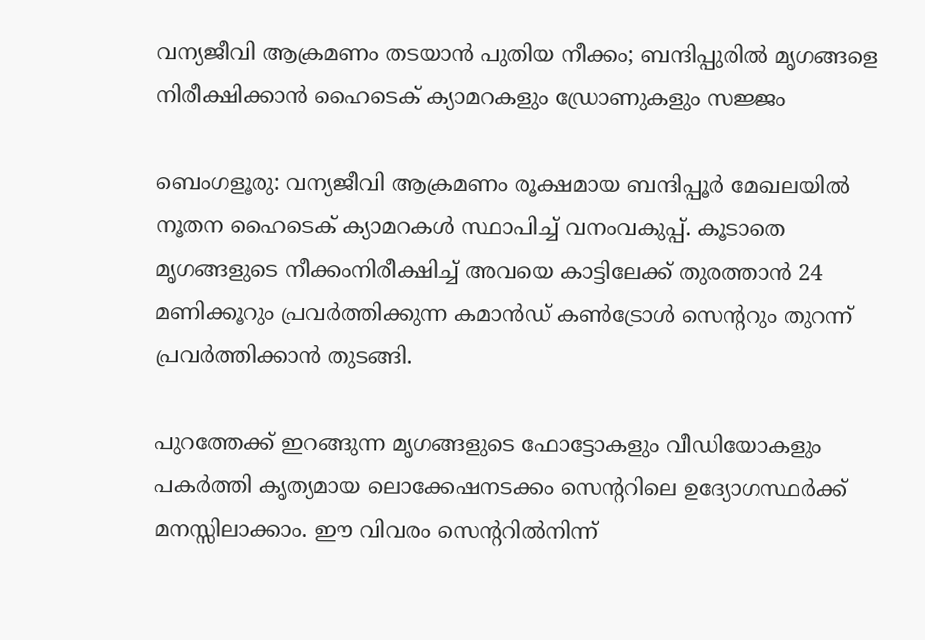വന്യജീവി ആക്രമണം തടയാൻ പുതിയ നീക്കം; ബന്ദിപ്പുരിൽ മൃഗങ്ങളെ നിരീക്ഷിക്കാൻ ഹൈടെക് ക്യാമറകളും ഡ്രോണുകളും സജ്ജം

ബെംഗളൂരു: വന്യജീവി ആക്രമണം രൂക്ഷമായ ബന്ദിപ്പൂർ മേഖലയിൽ നൂതന ഹൈടെക് ക്യാമറകൾ സ്ഥാപിച്ച് വനംവകുപ്പ്. കൂടാതെ മൃഗങ്ങളുടെ നീക്കംനിരീക്ഷിച്ച് അവയെ കാട്ടിലേക്ക് തുരത്താൻ 24 മണിക്കൂറും പ്രവർത്തിക്കുന്ന കമാൻഡ് കൺട്രോൾ സെന്ററും തുറന്ന് പ്രവർത്തിക്കാൻ തുടങ്ങി.

പുറത്തേക്ക് ഇറങ്ങുന്ന മൃഗങ്ങളുടെ ഫോട്ടോകളും വീഡിയോകളും പകർത്തി കൃത്യമായ ലൊക്കേഷനടക്കം സെന്ററിലെ ഉദ്യോഗസ്ഥർക്ക് മനസ്സിലാക്കാം. ഈ വിവരം സെന്ററിൽനിന്ന്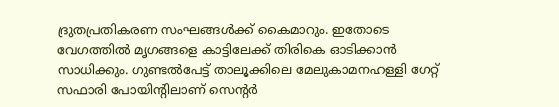ദ്രുതപ്രതികരണ സംഘങ്ങൾക്ക് കൈമാറും. ഇതോടെ വേഗത്തിൽ മൃഗങ്ങളെ കാട്ടിലേക്ക് തിരികെ ഓടിക്കാൻ സാധിക്കും. ഗുണ്ടൽപേട്ട് താലൂക്കിലെ മേലുകാമനഹള്ളി ഗേറ്റ് സഫാരി പോയിന്റിലാണ് സെന്റർ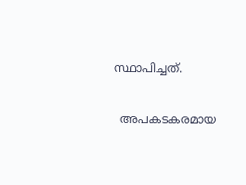സ്ഥാപിച്ചത്.

  അപകടകരമായ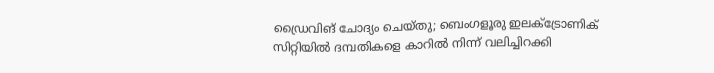ഡ്രൈവിങ് ചോദ്യം ചെയ്തു; ബെംഗളൂരു ഇലക്ട്രോണിക് സിറ്റിയിൽ ദമ്പതികളെ കാറിൽ നിന്ന് വലിച്ചിറക്കി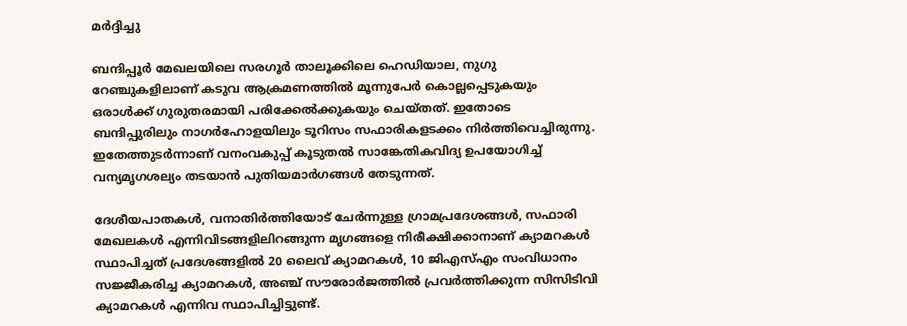മർദ്ദിച്ചു

ബന്ദിപ്പൂർ മേഖലയിലെ സരഗൂർ താലൂക്കിലെ ഹെഡിയാല, നുഗു റേഞ്ചുകളിലാണ് കടുവ ആക്രമണത്തിൽ മൂന്നുപേർ കൊല്ലപ്പെടുകയും ഒരാൾക്ക് ഗുരുതരമായി പരിക്കേൽക്കുകയും ചെയ്തത്. ഇതോടെ ബന്ദിപ്പുരിലും നാഗർഹോളയിലും ടൂറിസം സഫാരികളടക്കം നിർത്തിവെച്ചിരുന്നു. ഇതേത്തുടർന്നാണ് വനംവകുപ്പ് കൂടുതൽ സാങ്കേതികവിദ്യ ഉപയോഗിച്ച് വന്യമൃഗശല്യം തടയാൻ പുതിയമാർഗങ്ങൾ തേടുന്നത്.

ദേശീയപാതകൾ, വനാതിർത്തിയോട് ചേർന്നുള്ള ഗ്രാമപ്രദേശങ്ങൾ, സഫാരി മേഖലകൾ എന്നിവിടങ്ങളിലിറങ്ങുന്ന മൃഗങ്ങളെ നിരീക്ഷിക്കാനാണ് ക്യാമറകൾ സ്ഥാപിച്ചത് പ്രദേശങ്ങളിൽ 20 ലൈവ് ക്യാമറകൾ, 10 ജിഎസ്എം സംവിധാനം സജ്ജീകരിച്ച ക്യാമറകൾ, അഞ്ച് സൗരോർജത്തിൽ പ്രവർത്തിക്കുന്ന സിസിടിവി ക്യാമറകൾ എന്നിവ സ്ഥാപിച്ചിട്ടുണ്ട്.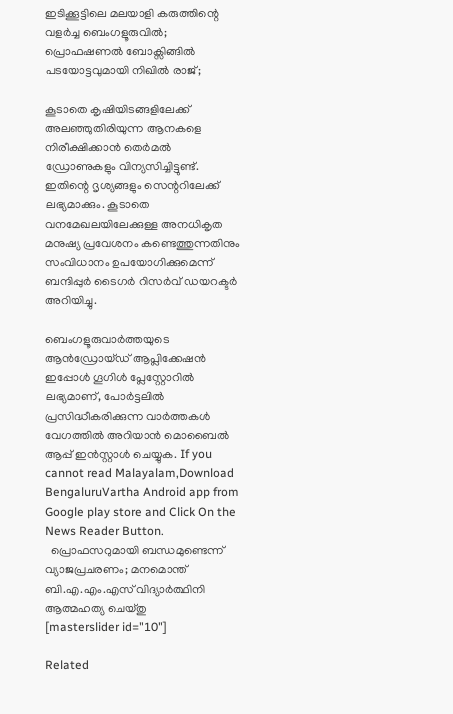ഇടിക്കൂട്ടിലെ മലയാളി കരുത്തിന്റെ വളർച്ച ബെംഗളൂരുവിൽ; പ്രൊഫഷണൽ ബോക്സിങ്ങിൽ പടയോട്ടവുമായി നിഖിൽ രാജ്;

കൂടാതെ കൃഷിയിടങ്ങളിലേക്ക് അലഞ്ഞുതിരിയുന്ന ആനകളെ നിരീക്ഷിക്കാൻ തെർമൽ ഡ്രോണുകളും വിന്യസിച്ചിട്ടുണ്ട്. ഇതിന്റെ ദൃശ്യങ്ങളും സെന്ററിലേക്ക് ലഭ്യമാക്കും. കൂടാതെ വനമേഖലയിലേക്കുള്ള അനധികൃത മനുഷ്യ പ്രവേശനം കണ്ടെത്തുന്നതിനും സംവിധാനം ഉപയോഗിക്കുമെന്ന് ബന്ദിപ്പുർ ടൈഗർ റിസർവ് ഡയറക്ടർ അറിയിച്ചു.

ബെംഗളൂരുവാർത്തയുടെ ആൻഡ്രോയ്ഡ് ആപ്ലിക്കേഷൻ ഇപ്പോൾ ഗൂഗിൾ പ്ലേസ്റ്റോറിൽ ലഭ്യമാണ്, പോർട്ടലിൽ പ്രസിദ്ധീകരിക്കുന്ന വാർത്തകൾ വേഗത്തിൽ അറിയാൻ മൊബൈൽ ആപ്പ് ഇൻസ്റ്റാൾ ചെയ്യുക. If you cannot read Malayalam,Download BengaluruVartha Android app from Google play store and Click On the News Reader Button.
  പ്രൊഫസറുമായി ബന്ധമുണ്ടെന്ന് വ്യാജപ്രചരണം; മനമൊന്ത് ബി.എ.എം.എസ് വിദ്യാർത്ഥിനി ആത്മഹത്യ ചെയ്തു
[masterslider id="10"]

Related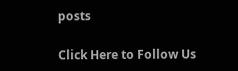posts

Click Here to Follow Us